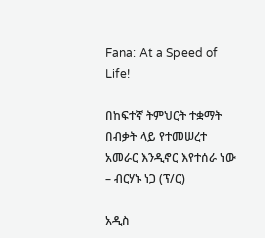Fana: At a Speed of Life!

በከፍተኛ ትምህርት ተቋማት በብቃት ላይ የተመሠረተ አመራር እንዲኖር እየተሰራ ነው – ብርሃኑ ነጋ (ፕ/ር)

አዲስ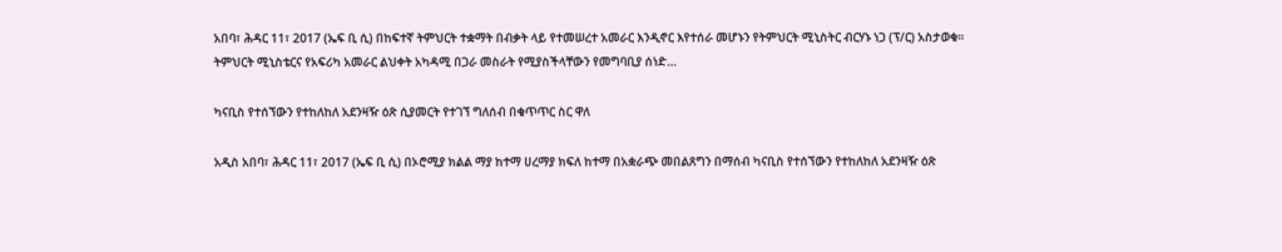አበባ፣ ሕዳር 11፣ 2017 (ኤፍ ቢ ሲ) በከፍተኛ ትምህርት ተቋማት በብቃት ላይ የተመሠረተ አመራር እንዲኖር እየተሰራ መሆኑን የትምህርት ሚኒስትር ብርሃኑ ነጋ (ፕ/ር) አስታወቁ፡፡ ትምህርት ሚኒስቴርና የአፍሪካ አመራር ልህቀት አካዳሚ በጋራ መስራት የሚያስችላቸውን የመግባቢያ ሰነድ…

ካናቢስ የተሰኘውን የተከለከለ አደንዛዥ ዕጽ ሲያመርት የተገኘ ግለሰብ በቁጥጥር ስር ዋለ

አዲስ አበባ፣ ሕዳር 11፣ 2017 (ኤፍ ቢ ሲ) በኦሮሚያ ክልል ማያ ከተማ ሀረማያ ክፍለ ከተማ በአቋራጭ መበልጸግን በማሰብ ካናቢስ የተሰኘውን የተከለከለ አደንዛዥ ዕጽ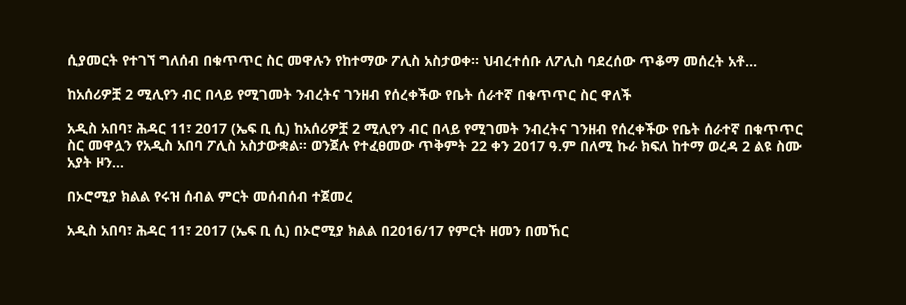ሲያመርት የተገኘ ግለሰብ በቁጥጥር ስር መዋሉን የከተማው ፖሊስ አስታወቀ፡፡ ህብረተሰቡ ለፖሊስ ባደረሰው ጥቆማ መሰረት አቶ…

ከአሰሪዎቿ 2 ሚሊየን ብር በላይ የሚገመት ንብረትና ገንዘብ የሰረቀችው የቤት ሰራተኛ በቁጥጥር ስር ዋለች

አዲስ አበባ፣ ሕዳር 11፣ 2017 (ኤፍ ቢ ሲ) ከአሰሪዎቿ 2 ሚሊየን ብር በላይ የሚገመት ንብረትና ገንዘብ የሰረቀችው የቤት ሰራተኛ በቁጥጥር ስር መዋሏን የአዲስ አበባ ፖሊስ አስታውቋል፡፡ ወንጀሉ የተፈፀመው ጥቅምት 22 ቀን 2017 ዓ.ም በለሚ ኩራ ክፍለ ከተማ ወረዳ 2 ልዩ ስሙ አያት ዞን…

በኦሮሚያ ክልል የሩዝ ሰብል ምርት መሰብሰብ ተጀመረ

አዲስ አበባ፣ ሕዳር 11፣ 2017 (ኤፍ ቢ ሲ) በኦሮሚያ ክልል በ2016/17 የምርት ዘመን በመኸር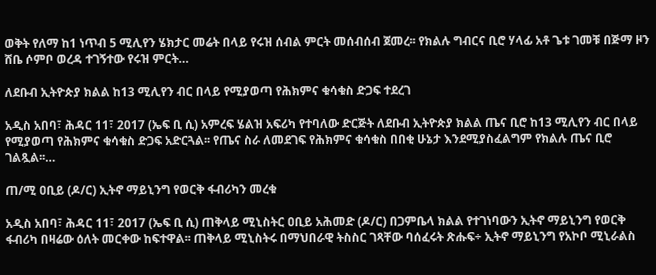ወቅት የለማ ከ1 ነጥብ 5 ሚሊየን ሄክታር መሬት በላይ የሩዝ ሰብል ምርት መሰብሰብ ጀመረ፡፡ የክልሉ ግብርና ቢሮ ሃላፊ አቶ ጌቱ ገመቹ በጅማ ዞን ሸቤ ሶምቦ ወረዳ ተገኝተው የሩዝ ምርት…

ለደቡብ ኢትዮጵያ ክልል ከ13 ሚሊየን ብር በላይ የሚያወጣ የሕክምና ቁሳቁስ ድጋፍ ተደረገ

አዲስ አበባ፣ ሕዳር 11፣ 2017 (ኤፍ ቢ ሲ) አምረፍ ሄልዝ አፍሪካ የተባለው ድርጅት ለደቡብ ኢትዮጵያ ክልል ጤና ቢሮ ከ13 ሚሊየን ብር በላይ የሚያወጣ የሕክምና ቁሳቁስ ድጋፍ አድርጓል፡፡ የጤና ስራ ለመደገፍ የሕክምና ቁሳቁስ በበቂ ሁኔታ እንደሚያስፈልግም የክልሉ ጤና ቢሮ ገልጿል፡፡…

ጠ/ሚ ዐቢይ (ዶ/ር) ኢትኖ ማይኒንግ የወርቅ ፋብሪካን መረቁ

አዲስ አበባ፣ ሕዳር 11፣ 2017 (ኤፍ ቢ ሲ) ጠቅላይ ሚኒስትር ዐቢይ አሕመድ (ዶ/ር) በጋምቤላ ክልል የተገነባውን ኢትኖ ማይኒንግ የወርቅ ፋብሪካ በዛሬው ዕለት መርቀው ከፍተዋል፡፡ ጠቅላይ ሚኒስትሩ በማህበራዊ ትስስር ገጻቸው ባሰፈሩት ጽሑፍ÷ ኢትኖ ማይኒንግ የአኮቦ ሚኒራልስ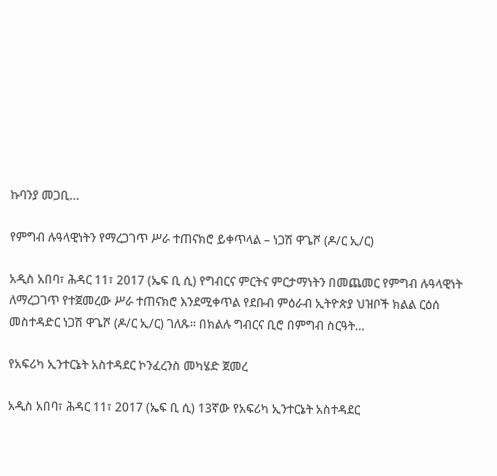ኩባንያ መጋቢ…

የምግብ ሉዓላዊነትን የማረጋገጥ ሥራ ተጠናክሮ ይቀጥላል – ነጋሽ ዋጌሾ (ዶ/ር ኢ/ር)

አዲስ አበባ፣ ሕዳር 11፣ 2017 (ኤፍ ቢ ሲ) የግብርና ምርትና ምርታማነትን በመጨመር የምግብ ሉዓላዊነት ለማረጋገጥ የተጀመረው ሥራ ተጠናክሮ እንደሚቀጥል የደቡብ ምዕራብ ኢትዮጵያ ህዝቦች ክልል ርዕሰ መስተዳድር ነጋሽ ዋጌሾ (ዶ/ር ኢ/ር) ገለጹ፡፡ በክልሉ ግብርና ቢሮ በምግብ ስርዓት…

የአፍሪካ ኢንተርኔት አስተዳደር ኮንፈረንስ መካሄድ ጀመረ

አዲስ አበባ፣ ሕዳር 11፣ 2017 (ኤፍ ቢ ሲ) 13ኛው የአፍሪካ ኢንተርኔት አስተዳደር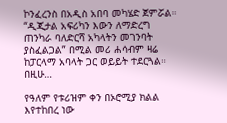ኮንፈረንስ በአዲስ አበባ መካሄድ ጀምሯል። “ዲጂታል አፍሪካን እውን ለማድረግ ጠንካራ ባለድርሻ አካላትን መገንባት ያስፈልጋል” በሚል መሪ ሐሳብም ዛሬ ከፓርላማ አባላት ጋር ወይይት ተደርጓል። በዚሁ…

የዓለም የቱሪዝም ቀን በኦሮሚያ ክልል እየተከበረ ነው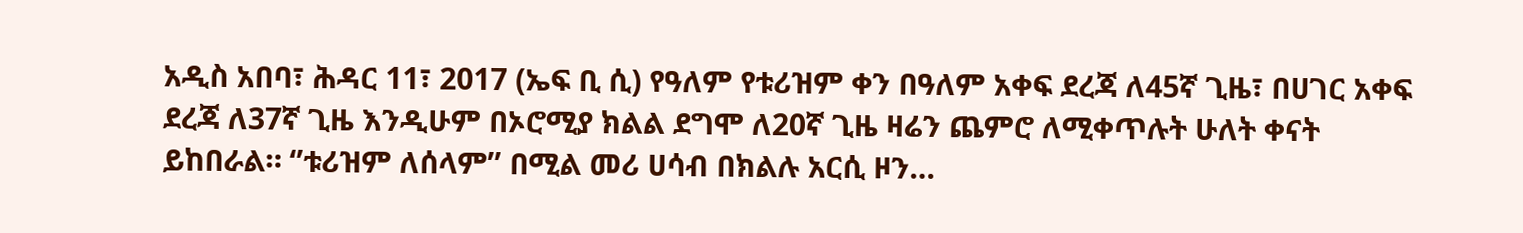አዲስ አበባ፣ ሕዳር 11፣ 2017 (ኤፍ ቢ ሲ) የዓለም የቱሪዝም ቀን በዓለም አቀፍ ደረጃ ለ45ኛ ጊዜ፣ በሀገር አቀፍ ደረጃ ለ37ኛ ጊዜ እንዲሁም በኦሮሚያ ክልል ደግሞ ለ20ኛ ጊዜ ዛሬን ጨምሮ ለሚቀጥሉት ሁለት ቀናት ይከበራል። ‘’ቱሪዝም ለሰላም’’ በሚል መሪ ሀሳብ በክልሉ አርሲ ዞን…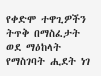የቀድሞ ተዋጊዎችን ትጥቅ በማስፈታት ወደ ማዕከላት የማስገባት ሒደት ነገ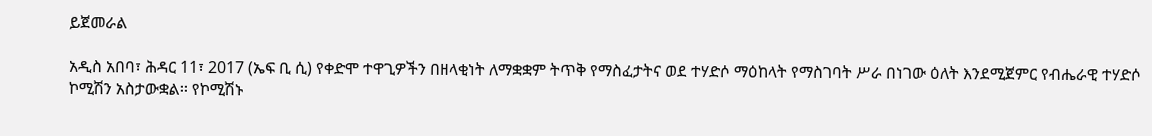ይጀመራል

አዲስ አበባ፣ ሕዳር 11፣ 2017 (ኤፍ ቢ ሲ) የቀድሞ ተዋጊዎችን በዘላቂነት ለማቋቋም ትጥቅ የማስፈታትና ወደ ተሃድሶ ማዕከላት የማስገባት ሥራ በነገው ዕለት እንደሚጀምር የብሔራዊ ተሃድሶ ኮሚሽን አስታውቋል፡፡ የኮሚሽኑ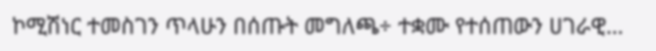ኮሚሽነር ተመስገን ጥላሁን በሰጡት መግለጫ÷ ተቋሙ የተሰጠውን ሀገራዊ…